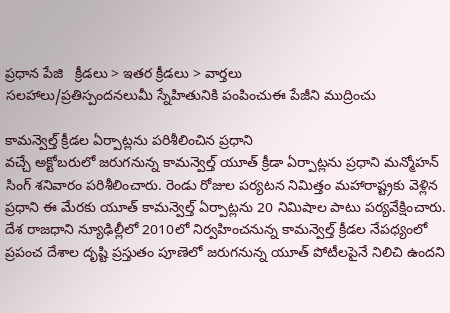ప్రధాన పేజి   క్రీడలు > ఇతర క్రీడలు > వార్తలు
సలహాలు/ప్రతిస్పందనలుమీ స్నేహితునికి పంపించుఈ పేజీని ముద్రించు

కామన్వెల్త్ క్రీడల ఏర్పాట్లను పరిశీలించిన ప్రధాని
వచ్చే అక్టోబరులో జరుగనున్న కామన్వెల్త్ యూత్ క్రీడా ఏర్పాట్లను ప్రధాని మన్మోహన్ సింగ్ శనివారం పరిశీలించారు. రెండు రోజుల పర్యటన నిమిత్తం మహారాష్ట్రకు వెళ్లిన ప్రధాని ఈ మేరకు యూత్‌ కామన్వెల్త్‌ ఏర్పాట్లను 20 నిమిషాల పాటు పర్యవేక్షించారు. దేశ రాజధాని న్యూఢిల్లీలో 2010లో నిర్వహించనున్న కామన్వెల్త్‌ క్రీడల నేపధ్యంలో ప్రపంచ దేశాల దృష్టి ప్రస్తుతం పూణెలో జరుగనున్న యూత్‌ పోటీలపైనే నిలిచి ఉందని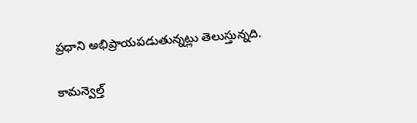ప్రధాని అభిప్రాయపడుతున్నట్లు తెలుస్తున్నది.

కామన్వెల్త్‌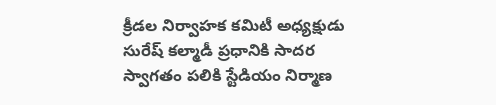క్రీడల నిర్వాహక కమిటీ అధ్యక్షుడు సురేష్‌ కల్మాడీ ప్రధానికి సాదర స్వాగతం పలికి స్టేడియం నిర్మాణ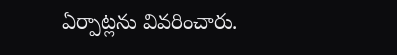ఏర్పాట్లను వివరించారు.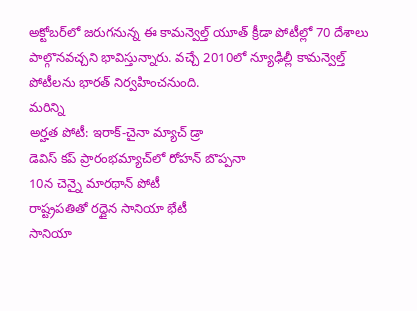అక్టోబర్‌లో జరుగనున్న ఈ కామన్వెల్త్‌ యూత్‌ క్రీడా పోటీల్లో 70 దేశాలు పాల్గొనవచ్చని భావిస్తున్నారు. వచ్చే 2010లో న్యూఢిల్లీ కామన్వెల్త్ పోటీలను భారత్ నిర్వహించనుంది.
మరిన్ని
అర్హత పోటీ: ఇరాక్-చైనా మ్యాచ్ డ్రా
డెవిస్ కప్‌ ప్రారంభమ్యాచ్‌లో రోహన్ బొప్పనా
10న చెన్నై మారథాన్ పోటీ
రాష్ట్రపతితో రద్దైన సానియా భేటీ
సానియా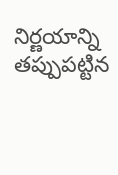నిర్ణయాన్ని తప్పుపట్టిన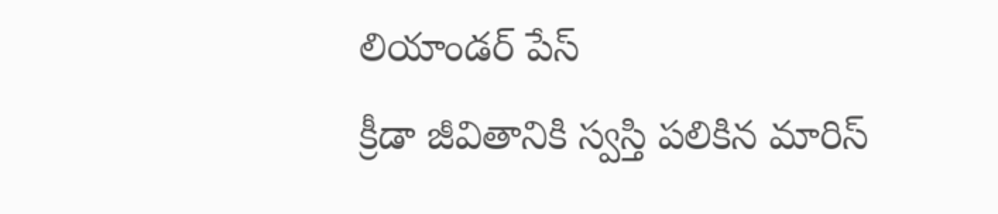లియాండర్ పేస్
క్రీడా జీవితానికి స్వస్తి పలికిన మారిస్